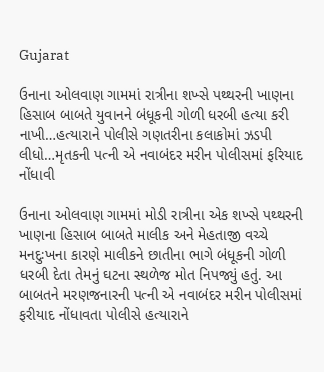Gujarat

ઉનાના ઓલવાણ ગામમાં રાત્રીના શખ્સે પથ્થરની ખાણના હિસાબ બાબતે યુવાનને બંધૂકની ગોળી ધરબી હત્યા કરી નાખી…હત્યારાને પોલીસે ગણતરીના કલાકોમાં ઝડપી લીધો…મૃતકની પત્ની એ નવાબંદર મરીન પોલીસમાં ફરિયાદ નોંધાવી

ઉનાના ઓલવાણ ગામમાં મોડી રાત્રીના એક શખ્સે પથ્થરની ખાણના હિસાબ બાબતે માલીક અને મેહતાજી વચ્ચે મનદુઃખના કારણે માલીકને છાતીના ભાગે બંધૂકની ગોળી ધરબી દેતા તેમનું ઘટના સ્થળેજ મોત નિપજ્યું હતું. આ બાબતને મરણજનારની પત્ની એ નવાબંદર મરીન પોલીસમાં ફરીયાદ નોંધાવતા પોલીસે હત્યારાને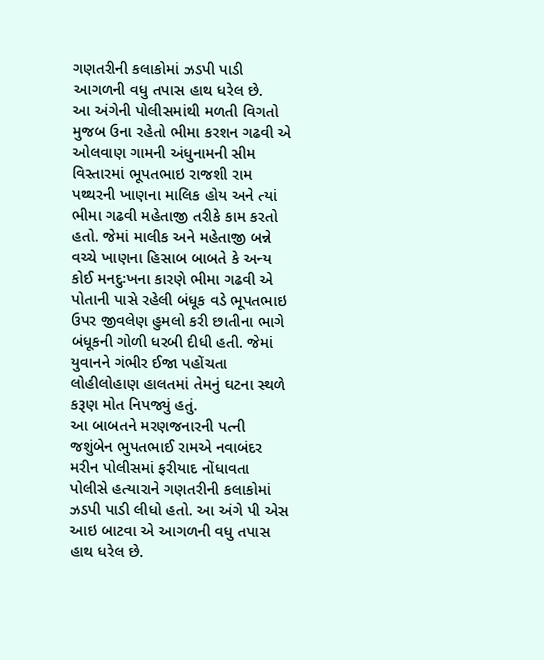ગણતરીની કલાકોમાં ઝડપી પાડી આગળની વધુ તપાસ હાથ ધરેલ છે.
આ અંગેની પોલીસમાંથી મળતી વિગતો મુજબ ઉના રહેતો ભીમા કરશન ગઢવી એ ઓલવાણ ગામની અંધુનામની સીમ વિસ્તારમાં ભૂપતભાઇ રાજશી રામ પથ્થરની ખાણના માલિક હોય અને ત્યાં ભીમા ગઢવી મહેતાજી તરીકે કામ કરતો હતો. જેમાં માલીક અને મહેતાજી બન્ને વચ્ચે ખાણના હિસાબ બાબતે કે અન્ય કોઈ મનદુઃખના કારણે ભીમા ગઢવી એ પોતાની પાસે રહેલી બંધૂક વડે ભૂપતભાઇ ઉપર જીવલેણ હુમલો કરી છાતીના ભાગે બંધૂકની ગોળી ધરબી દીધી હતી. જેમાં યુવાનને ગંભીર ઈજા પહોંચતા લોહીલોહાણ હાલતમાં તેમનું ઘટના સ્થળે કરૂણ મોત નિપજ્યું હતું.
આ બાબતને મરણજનારની પત્ની જશુંબેન ભુપતભાઈ રામએ નવાબંદર મરીન પોલીસમાં ફરીયાદ નોંધાવતા પોલીસે હત્યારાને ગણતરીની કલાકોમાં ઝડપી પાડી લીધો હતો. આ અંગે પી એસ આઇ બાટવા એ આગળની વધુ તપાસ હાથ ધરેલ છે.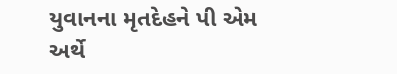યુવાનના મૃતદેહને પી એમ અર્થે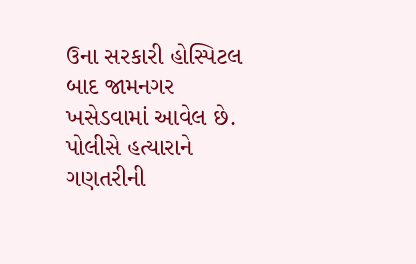ઉના સરકારી હોસ્પિટલ બાદ જામનગર ખસેડવામાં આવેલ છે. પોલીસે હત્યારાને ગણતરીની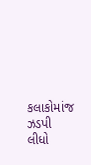કલાકોમાંજ ઝડપી લીધો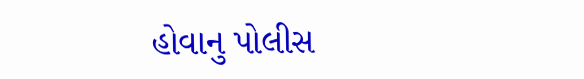હોવાનુ પોલીસ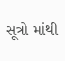સૂત્રો માંથી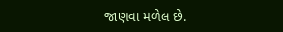જાણવા મળેલ છે.